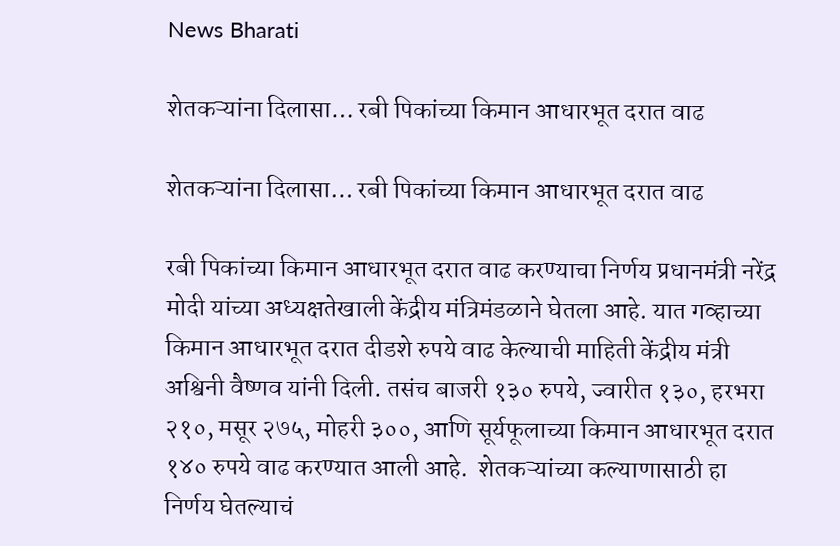News Bharati

शेतकऱ्यांना दिलासा… रबी पिकांच्या किमान आधारभूत दरात वाढ

शेतकऱ्यांना दिलासा… रबी पिकांच्या किमान आधारभूत दरात वाढ

रबी पिकांच्या किमान आधारभूत दरात वाढ करण्याचा निर्णय प्रधानमंत्री नरेंद्र मोदी यांच्या अध्यक्षतेखाली केंद्रीय मंत्रिमंडळाने घेतला आहे. यात गव्हाच्या किमान आधारभूत दरात दीडशे रुपये वाढ केल्याची माहिती केंद्रीय मंत्री अश्विनी वैष्णव यांनी दिली. तसंच बाजरी १३० रुपये, ज्वारीत १३०, हरभरा २१०, मसूर २७५, मोहरी ३००, आणि सूर्यफूलाच्या किमान आधारभूत दरात १४० रुपये वाढ करण्यात आली आहे.  शेतकऱ्यांच्या कल्याणासाठी हा निर्णय घेतल्याचं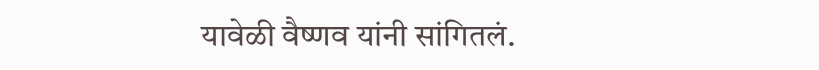यावेळी वैष्णव यांनी सांगितलं.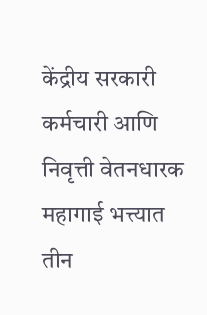केंद्रीय सरकारी कर्मचारी आणि निवृत्ती वेतनधारक  महागाई भत्त्यात तीन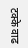टक्के वाढ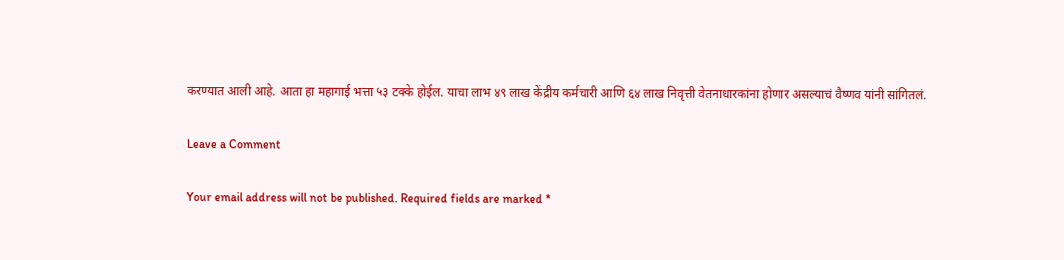करण्यात आली आहे. आता हा महागाई भत्ता ५३ टक्के होईल. याचा लाभ ४९ लाख केंद्रीय कर्मचारी आणि ६४ लाख निवृत्ती वेतनाधारकांना होणार असल्याचं वैष्णव यांनी सांगितलं.

Leave a Comment

Your email address will not be published. Required fields are marked *